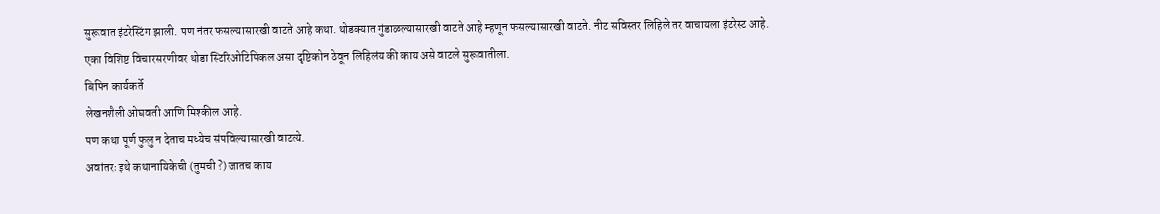सुरूवात इंटरेस्टिंग झाली. पण नंतर फसल्यासारखी वाटते आहे कथा. थोडक्यात गुंडाळल्यासारखी वाटते आहे म्हणून फसल्यासारखी वाटते. नीट सविस्तर लिहिले तर वाचायला इंटरेस्ट आहे.
एका विशिष्ट विचारसरणीवर थोडा स्टिरिओटिपिकल असा दृष्टिकोन ठेवून लिहिलंय की काय असे वाटले सुरूवातीला.
बिपिन कार्यकर्ते
लेखनशैली ओघवती आणि मिश्कील आहे.
पण कथा पूर्ण फुलु न देताच मध्येच संपविल्यासारखी वाटत्ये.
अवांतरः इथे कथानायिकेची (तुमची ?) जातच काय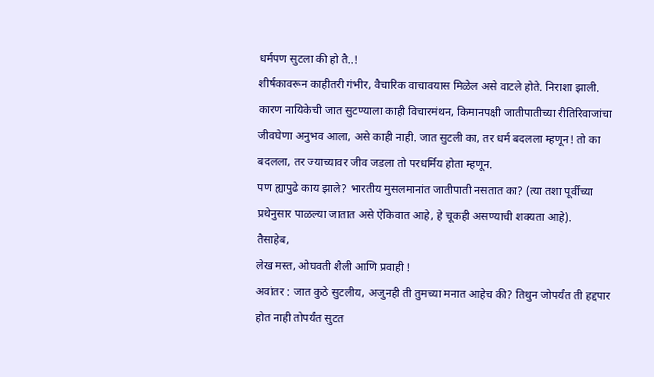धर्मपण सुटला की हो तै..!
शीर्षकावरून काहीतरी गंभीर, वैचारिक वाचावयास मिळेल असे वाटले होते. निराशा झाली. कारण नायिकेची जात सुटण्याला काही विचारमंथन, किमानपक्षी जातीपातीच्या रीतिरिवाजांचा जीवघेणा अनुभव आला, असे काही नाही. जात सुटली का, तर धर्म बदलला म्हणून! तो का बदलला, तर ज्याच्यावर जीव जडला तो परधर्मिय होता म्हणून.
पण ह्यापुढे काय झाले? भारतीय मुसलमानांत जातीपाती नसतात का? (त्या तशा पूर्वीच्या प्रथेनुसार पाळल्या जातात असे ऐकिवात आहे, हे चूकही असण्याची शक्यता आहे).
तैसाहेब,
लेख मस्त, ओघवती शैली आणि प्रवाही !
अवांतर : जात कुठे सुटलीय, अजुनही ती तुमच्या मनात आहेच की? तिथुन जोपर्यंत ती हद्दपार होत नाही तोपर्यंत सुटत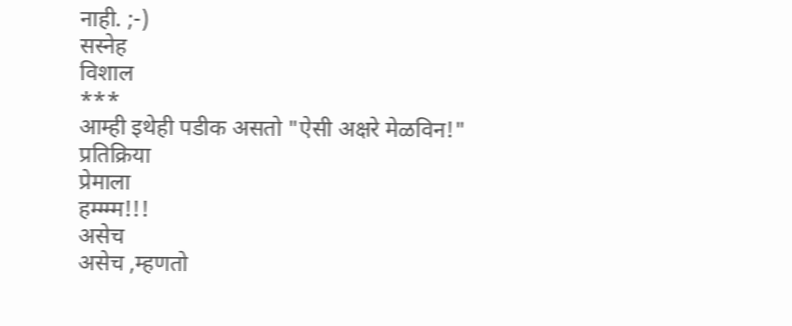नाही. ;-)
सस्नेह
विशाल
***
आम्ही इथेही पडीक असतो "ऐसी अक्षरे मेळविन!"
प्रतिक्रिया
प्रेमाला
हम्म्म्म!!!
असेच
असेच ,म्हणतो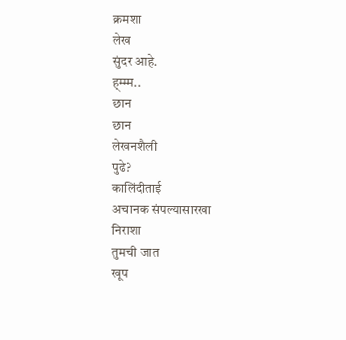क्रमशा
लेख
सुंदर आहे.
ह्म्म्म..
छान
छान
लेखनशैली
पुढे?
कालिंदीताई
अचानक संपल्यासारखा
निराशा
तुमची जात
खूप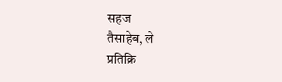सहज
तैसाहेब, ले
प्रतिक्रि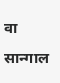वा
सान्गाल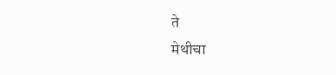ते
मेथीचा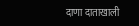दाणा दाताखाली